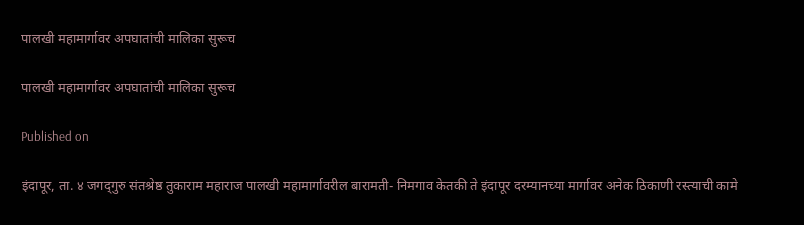पालखी महामार्गावर अपघातांची मालिका सुरूच

पालखी महामार्गावर अपघातांची मालिका सुरूच

Published on

इंदापूर, ता. ४ जगद्‍गुरु संतश्रेष्ठ तुकाराम महाराज पालखी महामार्गावरील बारामती- निमगाव केतकी ते इंदापूर दरम्यानच्या मार्गावर अनेक ठिकाणी रस्त्याची कामे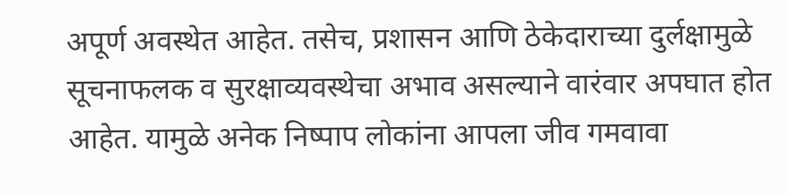अपूर्ण अवस्थेत आहेत. तसेच, प्रशासन आणि ठेकेदाराच्या दुर्लक्षामुळे सूचनाफलक व सुरक्षाव्यवस्थेचा अभाव असल्याने वारंवार अपघात होत आहेत. यामुळे अनेक निष्पाप लोकांना आपला जीव गमवावा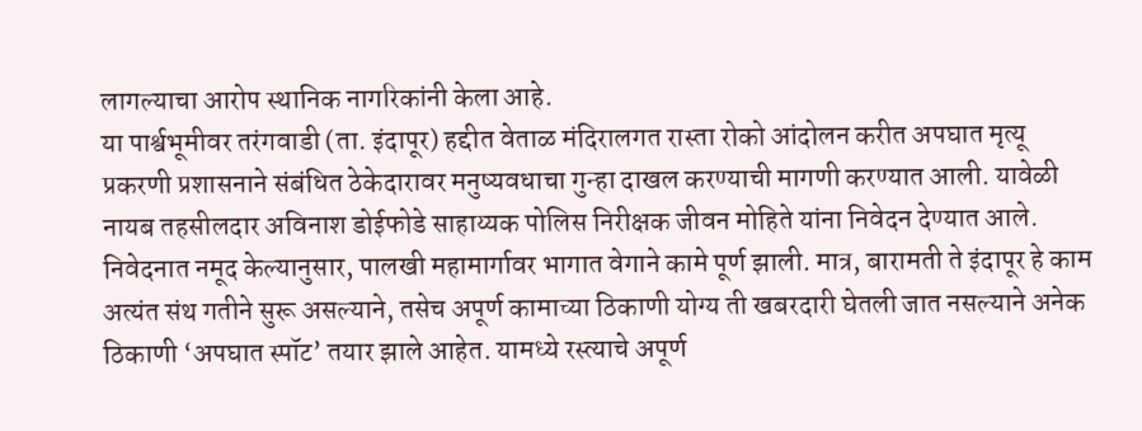लागल्याचा आरोप स्थानिक नागरिकांनी केला आहे.
या पार्श्वभूमीवर तरंगवाडी (ता. इंदापूर) हद्दीत वेताळ मंदिरालगत रास्ता रोको आंदोलन करीत अपघात मृत्यू प्रकरणी प्रशासनाने संबंधित ठेकेदारावर मनुष्यवधाचा गुन्हा दाखल करण्याची मागणी करण्यात आली. यावेळी नायब तहसीलदार अविनाश डोईफोडे साहाय्यक पोलिस निरीक्षक जीवन मोहिते यांना निवेदन देण्यात आले.
निवेदनात नमूद केल्यानुसार, पालखी महामार्गावर भागात वेगाने कामे पूर्ण झाली. मात्र, बारामती ते इंदापूर हे काम अत्यंत संथ गतीने सुरू असल्याने, तसेच अपूर्ण कामाच्या ठिकाणी योग्य ती खबरदारी घेतली जात नसल्याने अनेक ठिकाणी ‘अपघात स्पॉट’ तयार झाले आहेत. यामध्ये रस्त्याचे अपूर्ण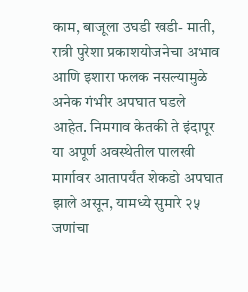काम, बाजूला उघडी खडी- माती, रात्री पुरेशा प्रकाशयोजनेचा अभाव आणि इशारा फलक नसल्यामुळे अनेक गंभीर अपघात घडले आहेत. निमगाव केतकी ते इंदापूर या अपूर्ण अवस्थेतील पालखी मार्गावर आतापर्यंत शेकडो अपघात झाले असून, यामध्ये सुमारे २५ जणांचा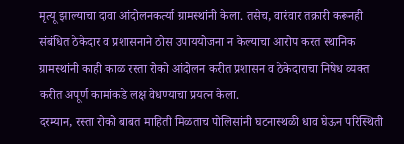मृत्यू झाल्याचा दावा आंदोलनकर्त्या ग्रामस्थांनी केला. तसेच, वारंवार तक्रारी करूनही संबंधित ठेकेदार व प्रशासनाने ठोस उपाययोजना न केल्याचा आरोप करत स्थानिक ग्रामस्थांनी काही काळ रस्ता रोको आंदोलन करीत प्रशासन व ठेकेदाराचा निषेध व्यक्त करीत अपूर्ण कामांकडे लक्ष वेधण्याचा प्रयत्न केला.
दरम्यान, रस्ता रोको बाबत माहिती मिळताच पोलिसांनी घटनास्थळी धाव घेऊन परिस्थिती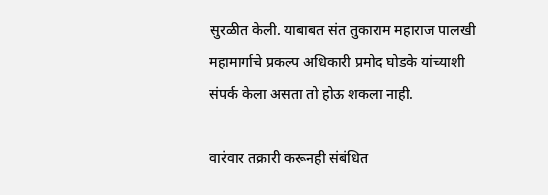सुरळीत केली. याबाबत संत तुकाराम महाराज पालखी महामार्गाचे प्रकल्प अधिकारी प्रमोद घोडके यांच्याशी संपर्क केला असता तो होऊ शकला नाही.

वारंवार तक्रारी करूनही संबंधित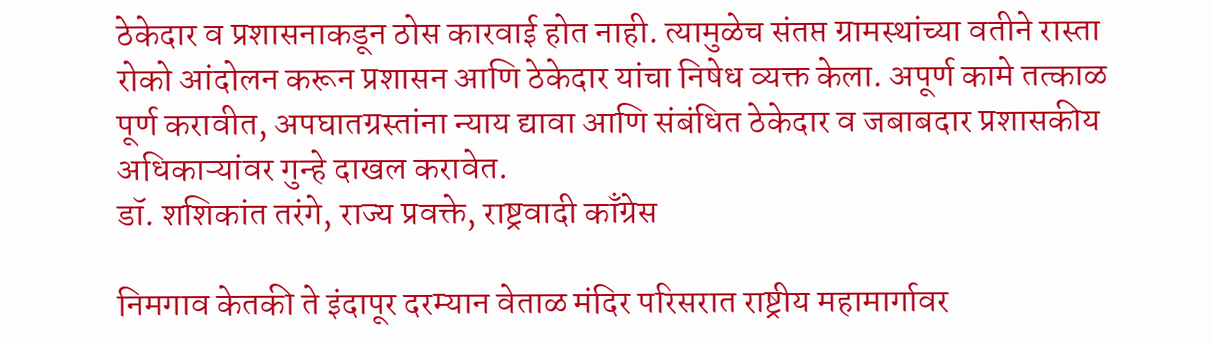ठेकेदार व प्रशासनाकडून ठोस कारवाई होत नाही. त्यामुळेच संतप्त ग्रामस्थांच्या वतीने रास्ता रोको आंदोलन करून प्रशासन आणि ठेकेदार यांचा निषेध व्यक्त केला. अपूर्ण कामे तत्काळ पूर्ण करावीत, अपघातग्रस्तांना न्याय द्यावा आणि संबंधित ठेकेदार व जबाबदार प्रशासकीय अधिकाऱ्यांवर गुन्हे दाखल करावेत.
डॉ. शशिकांत तरंगे, राज्य प्रवक्ते, राष्ट्रवादी काँग्रेस

निमगाव केतकी ते इंदापूर दरम्यान वेताळ मंदिर परिसरात राष्ट्रीय महामार्गावर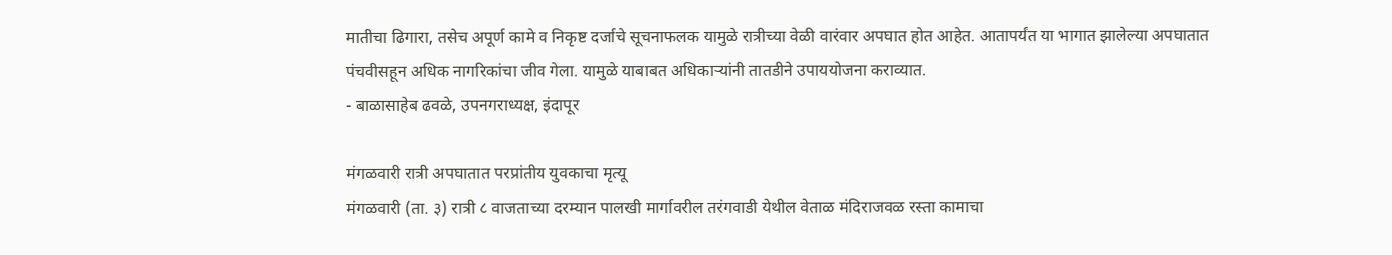मातीचा ढिगारा, तसेच अपूर्ण कामे व निकृष्ट दर्जाचे सूचनाफलक यामुळे रात्रीच्या वेळी वारंवार अपघात होत आहेत. आतापर्यंत या भागात झालेल्या अपघातात पंचवीसहून अधिक नागरिकांचा जीव गेला. यामुळे याबाबत अधिकाऱ्यांनी तातडीने उपाययोजना कराव्यात.
- बाळासाहेब ढवळे, उपनगराध्यक्ष, इंदापूर

मंगळवारी रात्री अपघातात परप्रांतीय युवकाचा मृत्यू
मंगळवारी (ता. ३) रात्री ८ वाजताच्या दरम्यान पालखी मार्गावरील तरंगवाडी येथील वेताळ मंदिराजवळ रस्ता कामाचा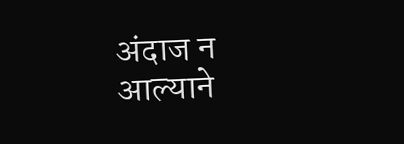अंदाज न आल्याने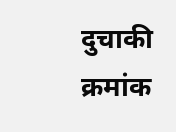दुचाकी क्रमांक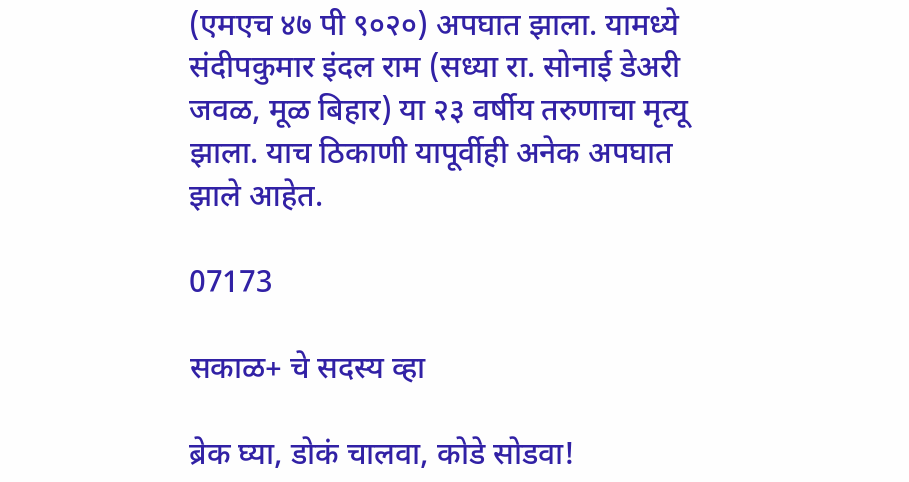(एमएच ४७ पी ९०२०) अपघात झाला. यामध्ये संदीपकुमार इंदल राम (सध्या रा. सोनाई डेअरी जवळ, मूळ बिहार) या २३ वर्षीय तरुणाचा मृत्यू झाला. याच ठिकाणी यापूर्वीही अनेक अपघात झाले आहेत.

07173

सकाळ+ चे सदस्य व्हा

ब्रेक घ्या, डोकं चालवा, कोडे सोडवा!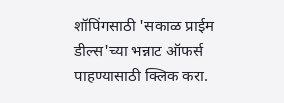शॉपिंगसाठी 'सकाळ प्राईम डील्स'च्या भन्नाट ऑफर्स पाहण्यासाठी क्लिक करा.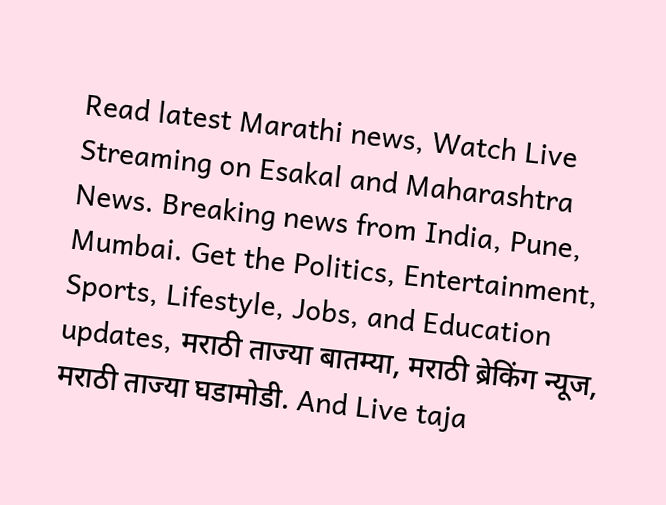Read latest Marathi news, Watch Live Streaming on Esakal and Maharashtra News. Breaking news from India, Pune, Mumbai. Get the Politics, Entertainment, Sports, Lifestyle, Jobs, and Education updates, मराठी ताज्या बातम्या, मराठी ब्रेकिंग न्यूज, मराठी ताज्या घडामोडी. And Live taja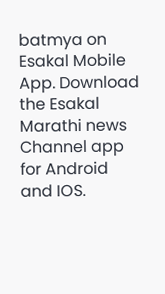batmya on Esakal Mobile App. Download the Esakal Marathi news Channel app for Android and IOS.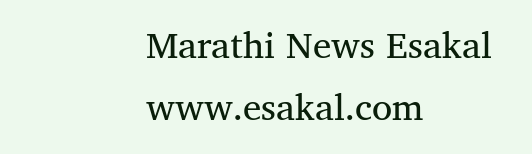Marathi News Esakal
www.esakal.com